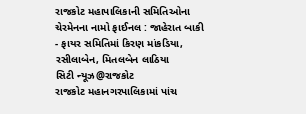રાજકોટ મહાપાલિકાની સમિતિઓના ચેરમેનના નામો ફાઈનલ : જાહેરાત બાકી
- ફાયર સમિતિમાં કિરણ માંકડિયા, રસીલાબેન, મિતલબેન લાઠિયા
સિટી ન્યૂઝ@રાજકોટ
રાજકોટ મહાનગરપાલિકામાં પાંચ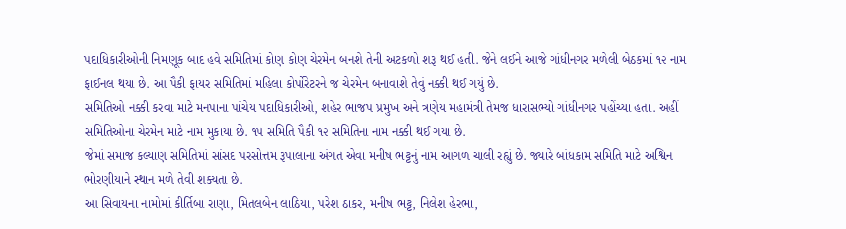પદાધિકારીઓની નિમણૂક બાદ હવે સમિતિમાં કોણ કોણ ચેરમેન બનશે તેની અટકળો શરૂ થઈ હતી. જેને લઈને આજે ગાંધીનગર મળેલી બેઠકમાં ૧૨ નામ ફાઈનલ થયા છે. આ પૈકી ફાયર સમિતિમાં મહિલા કોર્પોરેટરને જ ચેરમેન બનાવાશે તેવું નક્કી થઈ ગયું છે.
સમિતિઓ નક્કી કરવા માટે મનપાના પાંચેય પદાધિકારીઓ, શહેર ભાજપ પ્રમુખ અને ત્રણેય મહામંત્રી તેમજ ધારાસભ્યો ગાંધીનગર પહોંચ્યા હતા. અહીં સમિતિઓના ચેરમેન માટે નામ મુકાયા છે. ૧૫ સમિતિ પૈકી ૧૨ સમિતિના નામ નક્કી થઈ ગયા છે.
જેમાં સમાજ કલ્યાણ સમિતિમાં સાંસદ પરસોત્તમ રૂપાલાના અંગત એવા મનીષ ભટ્ટનું નામ આગળ ચાલી રહ્યું છે. જ્યારે બાંધકામ સમિતિ માટે અશ્વિન ભોરણીયાને સ્થાન મળે તેવી શક્યતા છે.
આ સિવાયના નામોમાં કીર્તિબા રાણા, મિતલબેન લાઠિયા, પરેશ ઠાકર, મનીષ ભટ્ટ, નિલેશ હેરભા,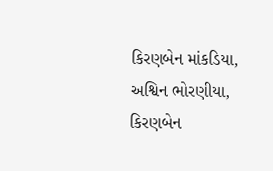કિરણબેન માંકડિયા, અશ્વિન ભોરણીયા, કિરણબેન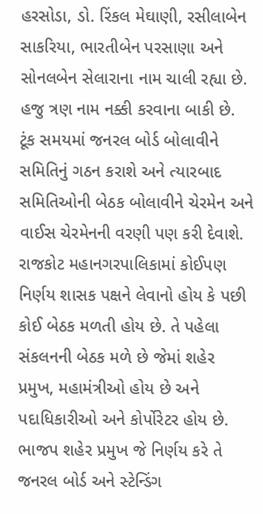હરસોડા, ડો. રિંકલ મેઘાણી, રસીલાબેન સાકરિયા, ભારતીબેન પરસાણા અને સોનલબેન સેલારાના નામ ચાલી રહ્યા છે.
હજુ ત્રણ નામ નક્કી કરવાના બાકી છે. ટૂંક સમયમાં જનરલ બોર્ડ બોલાવીને સમિતિનું ગઠન કરાશે અને ત્યારબાદ સમિતિઓની બેઠક બોલાવીને ચેરમેન અને વાઈસ ચેરમેનની વરણી પણ કરી દેવાશે.
રાજકોટ મહાનગરપાલિકામાં કોઈપણ નિર્ણય શાસક પક્ષને લેવાનો હોય કે પછી કોઈ બેઠક મળતી હોય છે. તે પહેલા સંકલનની બેઠક મળે છે જેમાં શહેર પ્રમુખ, મહામંત્રીઓ હોય છે અને પદાધિકારીઓ અને કોર્પોરેટર હોય છે. ભાજપ શહેર પ્રમુખ જે નિર્ણય કરે તે જનરલ બોર્ડ અને સ્ટેન્ડિંગ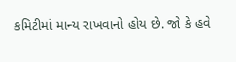કમિટીમાં માન્ય રાખવાનો હોય છે. જો કે હવે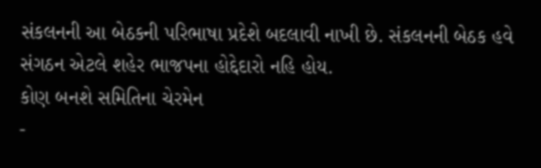સંકલનની આ બેઠકની પરિભાષા પ્રદેશે બદલાવી નાખી છે. સંકલનની બેઠક હવે સંગઠન એટલે શહેર ભાજપના હોદ્દેદારો નહિ હોય.
કોણ બનશે સમિતિના ચેરમેન
-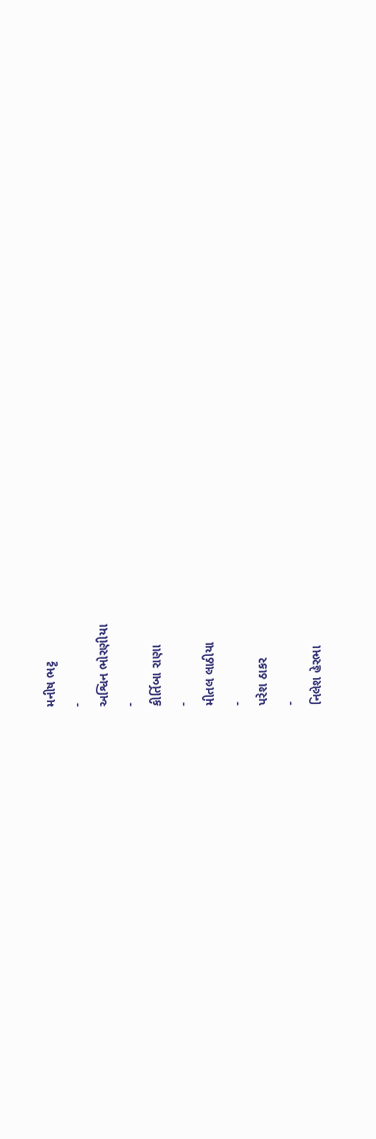મનીષ ભટ્ટ
-
અશ્વિન ભોરણીયા
-
કીર્તિબા રાણા
-
મીતલ લાઠીયા
-
પરેશ ઠાકર
-
નિલેશ હેરભા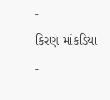-
કિરણ માંકડિયા
-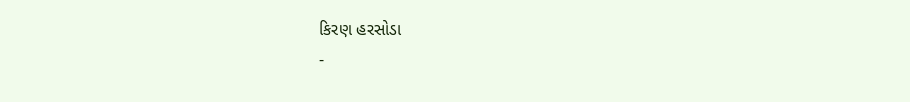કિરણ હરસોડા
-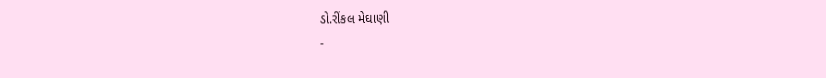ડો.રીંકલ મેઘાણી
-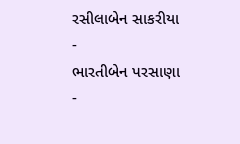રસીલાબેન સાકરીયા
-
ભારતીબેન પરસાણા
-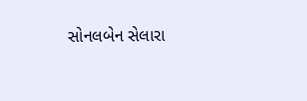સોનલબેન સેલારા